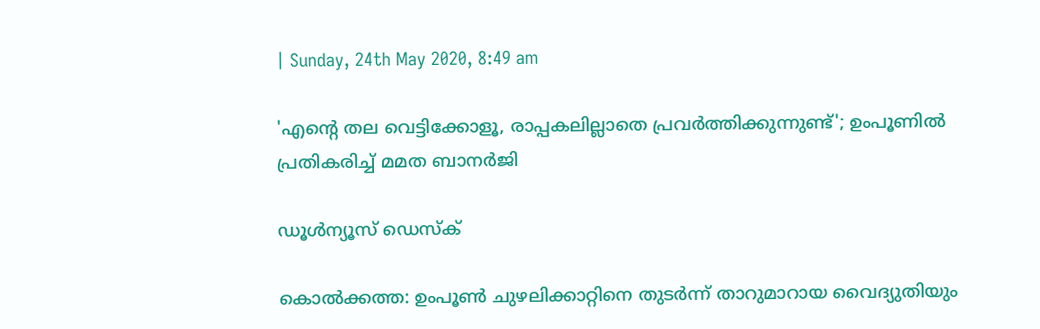| Sunday, 24th May 2020, 8:49 am

'എന്റെ തല വെട്ടിക്കോളൂ, രാപ്പകലില്ലാതെ പ്രവര്‍ത്തിക്കുന്നുണ്ട്'; ഉംപൂണില്‍ പ്രതികരിച്ച് മമത ബാനര്‍ജി

ഡൂള്‍ന്യൂസ് ഡെസ്‌ക്

കൊല്‍ക്കത്ത: ഉംപൂണ്‍ ചുഴലിക്കാറ്റിനെ തുടര്‍ന്ന് താറുമാറായ വൈദ്യുതിയും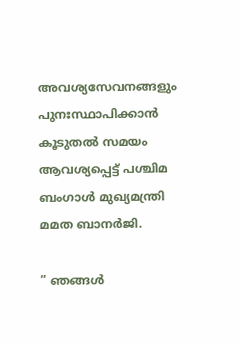അവശ്യസേവനങ്ങളും പുനഃസ്ഥാപിക്കാന്‍ കൂടുതല്‍ സമയം ആവശ്യപ്പെട്ട് പശ്ചിമ ബംഗാള്‍ മുഖ്യമന്ത്രി മമത ബാനര്‍ജി.

” ഞങ്ങള്‍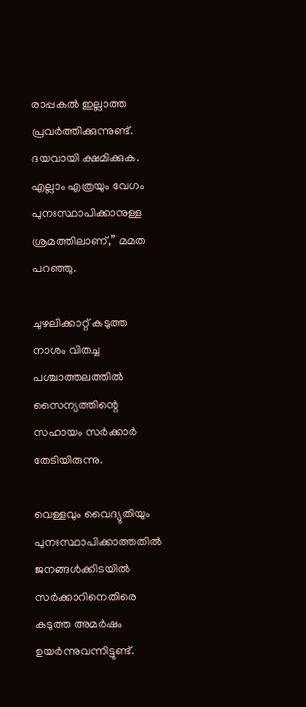രാപ്പകല്‍ ഇല്ലാത്ത പ്രവര്‍ത്തിക്കുന്നുണ്ട്. ദയവായി ക്ഷമിക്കുക. എല്ലാം എത്രയും വേഗം പുനഃസ്ഥാപിക്കാനുള്ള ശ്രമത്തിലാണ്,” മമത പറഞ്ഞു.

ചുഴലിക്കാറ്റ് കടുത്ത നാശം വിതച്ച പശ്ചാത്തലത്തില്‍ സൈന്യത്തിന്റെ സഹായം സര്‍ക്കാര്‍ തേടിയിരുന്നു.

വെള്ളവും വൈദ്യുതിയും പുനഃസ്ഥാപിക്കാത്തതില്‍ ജനങ്ങള്‍ക്കിടയില്‍ സര്‍ക്കാറിനെതിരെ കടുത്ത അമര്‍ഷം ഉയര്‍ന്നുവന്നിട്ടുണ്ട്.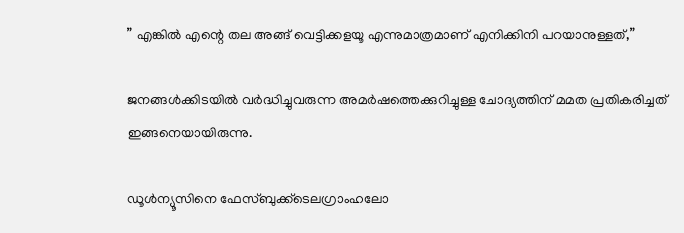” എങ്കില്‍ എന്റെ തല അങ്ങ് വെട്ടിക്കളയൂ എന്നുമാത്രമാണ് എനിക്കിനി പറയാനുള്ളത്,”

ജനങ്ങള്‍ക്കിടയില്‍ വര്‍ദ്ധിച്ചുവരുന്ന അമര്‍ഷത്തെക്കുറിച്ചുള്ള ചോദ്യത്തിന് മമത പ്രതികരിച്ചത് ഇങ്ങനെയായിരുന്നു.

ഡൂള്‍ന്യൂസിനെ ഫേസ്ബുക്ക്ടെലഗ്രാംഹലോ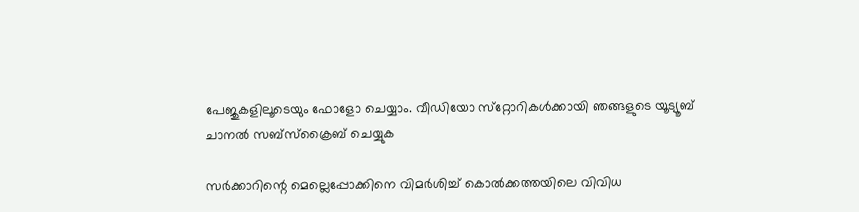പേജുകളിലൂടെയും ഫോളോ ചെയ്യാം. വീഡിയോ സ്‌റ്റോറികള്‍ക്കായി ഞങ്ങളുടെ യൂട്യൂബ് ചാനല്‍ സബ്‌സ്‌ക്രൈബ് ചെയ്യുക

സര്‍ക്കാറിന്റെ മെല്ലെപ്പോക്കിനെ വിമര്‍ശിച്ച് കൊല്‍ക്കത്തയിലെ വിവിധ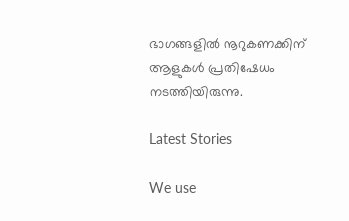ഭാഗങ്ങളില്‍ നൂറുകണക്കിന് ആളുകള്‍ പ്രതിഷേധം നടത്തിയിരുന്നു.

Latest Stories

We use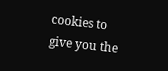cookies to give you the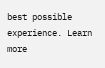best possible experience. Learn more